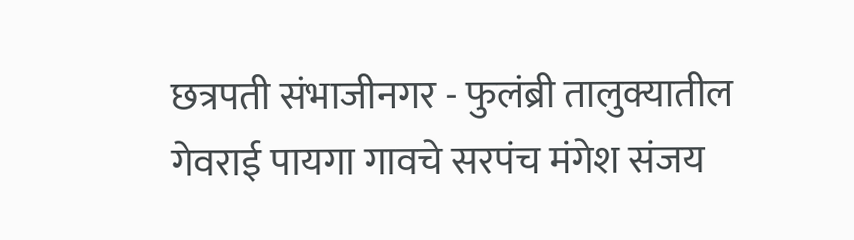छत्रपती संभाजीनगर - फुलंब्री तालुक्यातील गेवराई पायगा गावचे सरपंच मंगेश संजय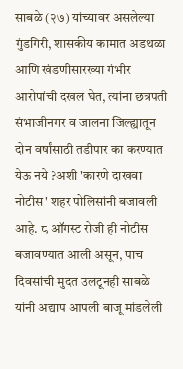साबळे (२७) यांच्यावर असलेल्या गुंडगिरी, शासकीय कामात अडथळा आणि खंडणीसारख्या गंभीर आरोपांची दखल घेत, त्यांना छत्रपती संभाजीनगर व जालना जिल्ह्यातून दोन वर्षांसाठी तडीपार का करण्यात येऊ नये ?अशी 'कारणे दाखवा नोटीस' शहर पोलिसांनी बजावली आहे. ८ ऑगस्ट रोजी ही नोटीस बजावण्यात आली असून, पाच दिवसांची मुदत उलटूनही साबळे यांनी अद्याप आपली बाजू मांडलेली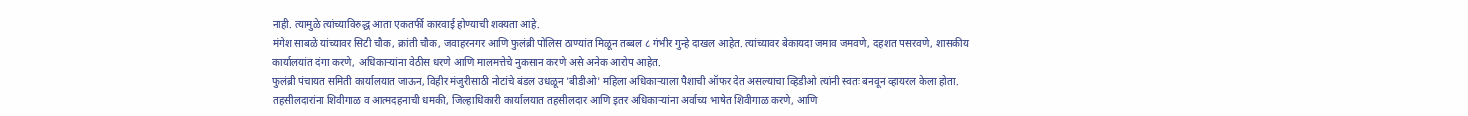नाही. त्यामुळे त्यांच्याविरुद्ध आता एकतर्फी कारवाई होण्याची शक्यता आहे.
मंगेश साबळे यांच्यावर सिटी चौक, क्रांती चौक, जवाहरनगर आणि फुलंब्री पोलिस ठाण्यांत मिळून तब्बल ८ गंभीर गुन्हे दाखल आहेत. त्यांच्यावर बेकायदा जमाव जमवणे, दहशत पसरवणे, शासकीय कार्यालयांत दंगा करणे, अधिकाऱ्यांना वेठीस धरणे आणि मालमत्तेचे नुकसान करणे असे अनेक आरोप आहेत.
फुलंब्री पंचायत समिती कार्यालयात जाऊन, विहीर मंजुरीसाठी नोटांचे बंडल उधळून 'बीडीओ' महिला अधिकाऱ्याला पैशाची ऑफर देत असल्याचा व्हिडीओ त्यांनी स्वतः बनवून व्हायरल केला होता. तहसीलदारांना शिवीगाळ व आत्मदहनाची धमकी, जिल्हाधिकारी कार्यालयात तहसीलदार आणि इतर अधिकाऱ्यांना अर्वाच्य भाषेत शिवीगाळ करणे, आणि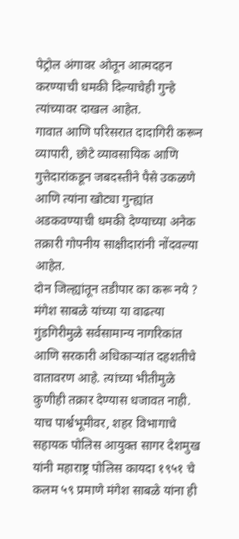पेट्रोल अंगावर ओतून आत्मदहन करण्याची धमकी दिल्याचेही गुन्हे त्यांच्यावर दाखल आहेत.
गावात आणि परिसरात दादागिरी करून व्यापारी, छोटे व्यावसायिक आणि गुत्तेदारांकडून जबदस्तीने पैसे उकळणे आणि त्यांना खोट्या गुन्ह्यांत अडकवण्याची धमकी देण्याच्या अनेक तक्रारी गोपनीय साक्षीदारांनी नोंदवल्या आहेत.
दोन जिल्ह्यांतून तडीपार का करू नये ?
मंगेश साबळे यांच्या या वाढत्या गुंडगिरीमुळे सर्वसामान्य नागरिकांत आणि सरकारी अधिकाऱ्यांत दहशतीचे वातावरण आहे. त्यांच्या भीतीमुळे कुणीही तक्रार देण्यास धजावत नाही. याच पार्श्वभूमीवर, शहर विभागाचे सहायक पोलिस आयुक्त सागर देशमुख यांनी महाराष्ट्र पोलिस कायदा १९५१ चे कलम ५९ प्रमाणे मंगेश साबळे यांना ही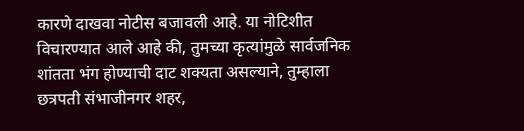कारणे दाखवा नोटीस बजावली आहे. या नोटिशीत विचारण्यात आले आहे की, तुमच्या कृत्यांमुळे सार्वजनिक शांतता भंग होण्याची दाट शक्यता असल्याने, तुम्हाला छत्रपती संभाजीनगर शहर,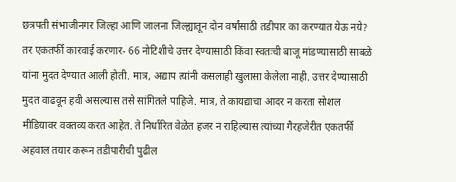छत्रपती संभाजीनगर जिल्हा आणि जालना जिल्ह्यातून दोन वर्षांसाठी तडीपार का करण्यात येऊ नये?
तर एकतर्फी कारवाई करणार- 66 नोटिशीचे उत्तर देण्यासाठी किंवा स्वतःची बाजू मांडण्यासाठी साबळे यांना मुदत देण्यात आली होती. मात्र, अद्याप त्यांनी कसलाही खुलासा केलेला नाही. उत्तर देण्यासाठी मुदत वाढवून हवी असल्यास तसे सांगितले पाहिजे. मात्र, ते कायद्याचा आदर न करता सोशल मीडियावर वक्तव्य करत आहेत. ते निर्धारित वेळेत हजर न राहिल्यास त्यांच्या गैरहजेरीत एकतर्फी अहवाल तयार करून तडीपारीची पुढील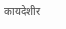कायदेशीर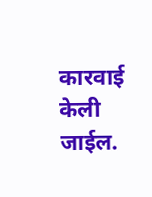कारवाई केली जाईल.